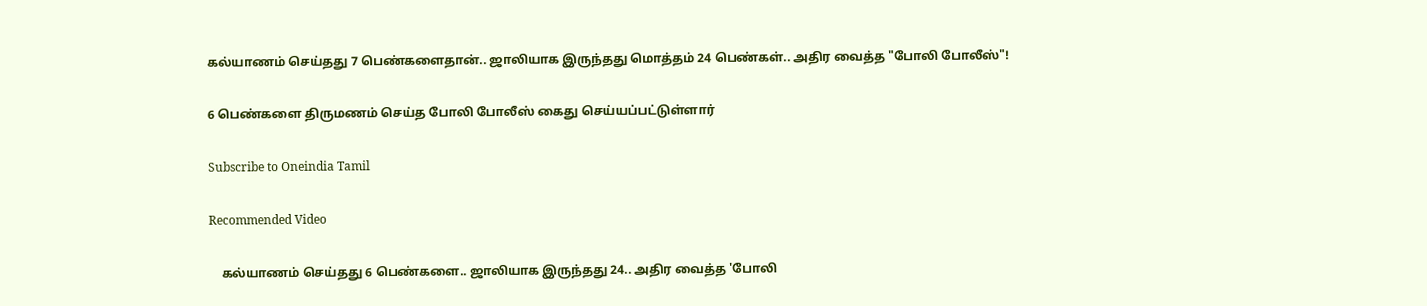கல்யாணம் செய்தது 7 பெண்களைதான்.. ஜாலியாக இருந்தது மொத்தம் 24 பெண்கள்.. அதிர வைத்த "போலி போலீஸ்"!

6 பெண்களை திருமணம் செய்த போலி போலீஸ் கைது செய்யப்பட்டுள்ளார்

Subscribe to Oneindia Tamil

Recommended Video

    கல்யாணம் செய்தது 6 பெண்களை.. ஜாலியாக இருந்தது 24.. அதிர வைத்த 'போலி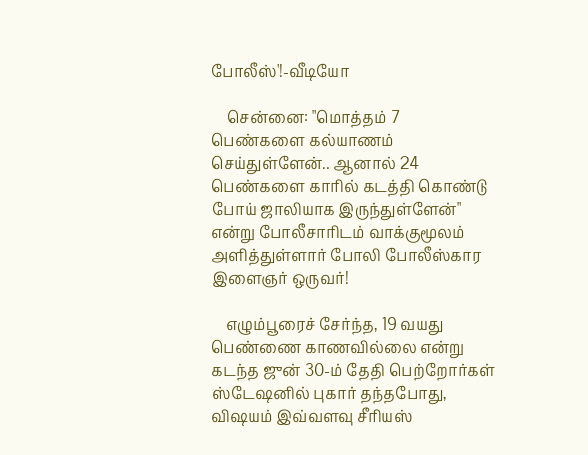போலீஸ்'!-வீடியோ

    சென்னை: "மொத்தம் 7 பெண்களை கல்யாணம் செய்துள்ளேன்.. ஆனால் 24 பெண்களை காரில் கடத்தி கொண்டு போய் ஜாலியாக இருந்துள்ளேன்" என்று போலீசாரிடம் வாக்குமூலம் அளித்துள்ளார் போலி போலீஸ்கார இளைஞர் ஒருவர்!

    எழும்பூரைச் சேர்ந்த, 19 வயது பெண்ணை காணவில்லை என்று கடந்த ஜுன் 30-ம் தேதி பெற்றோர்கள் ஸ்டேஷனில் புகார் தந்தபோது, விஷயம் இவ்வளவு சீரியஸ்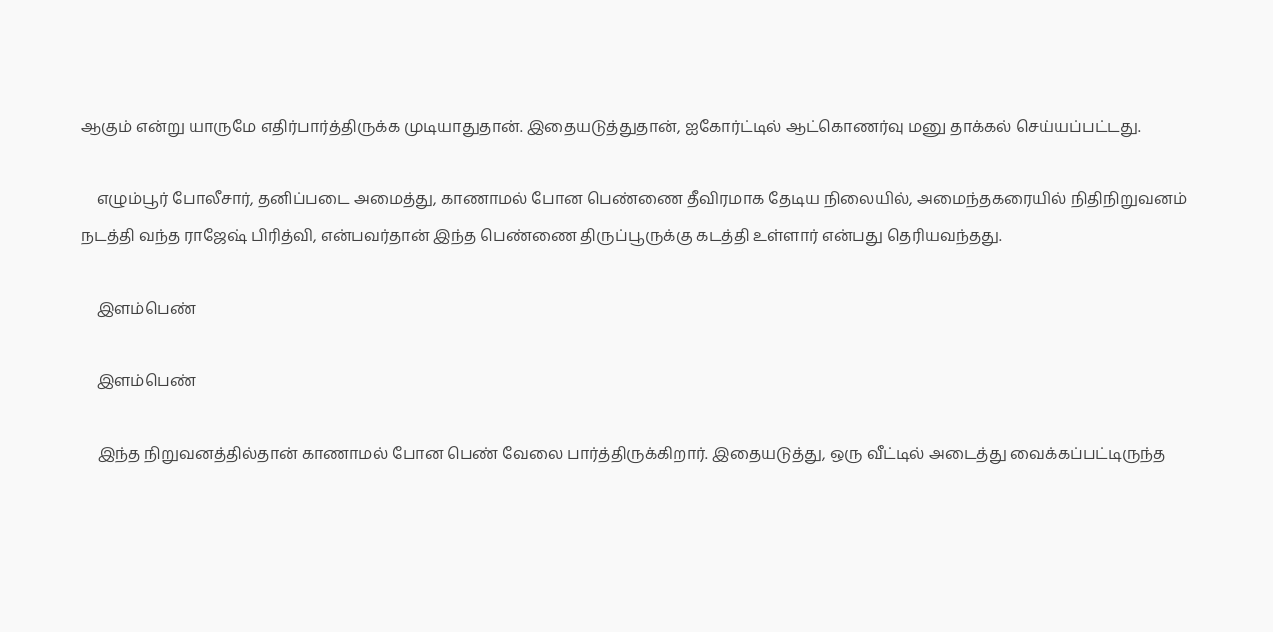ஆகும் என்று யாருமே எதிர்பார்த்திருக்க முடியாதுதான். இதையடுத்துதான், ஐகோர்ட்டில் ஆட்கொணர்வு மனு தாக்கல் செய்யப்பட்டது.

    எழும்பூர் போலீசார், தனிப்படை அமைத்து, காணாமல் போன பெண்ணை தீவிரமாக தேடிய நிலையில், அமைந்தகரையில் நிதிநிறுவனம் நடத்தி வந்த ராஜேஷ் பிரித்வி, என்பவர்தான் இந்த பெண்ணை திருப்பூருக்கு கடத்தி உள்ளார் என்பது தெரியவந்தது.

    இளம்பெண்

    இளம்பெண்

    இந்த நிறுவனத்தில்தான் காணாமல் போன பெண் வேலை பார்த்திருக்கிறார். இதையடுத்து, ஒரு வீட்டில் அடைத்து வைக்கப்பட்டிருந்த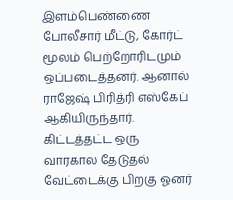இளம்பெண்ணை போலீசார் மீட்டு, கோர்ட் மூலம் பெற்றோரிடமும் ஒப்படைத்தனர். ஆனால் ராஜேஷ் பிரித்ரி எஸ்கேப் ஆகியிருந்தார். கிட்டத்தட்ட ஒரு வாரகால தேடுதல் வேட்டைக்கு பிறகு ஓனர்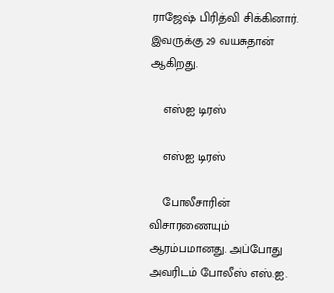ராஜேஷ் பிரித்வி சிக்கினார். இவருக்கு 29 வயசுதான் ஆகிறது.

    எஸ்ஐ டிரஸ்

    எஸ்ஐ டிரஸ்

    போலீசாரின் விசாரணையும் ஆரம்பமானது. அப்போது அவரிடம் போலீஸ் எஸ்.ஐ.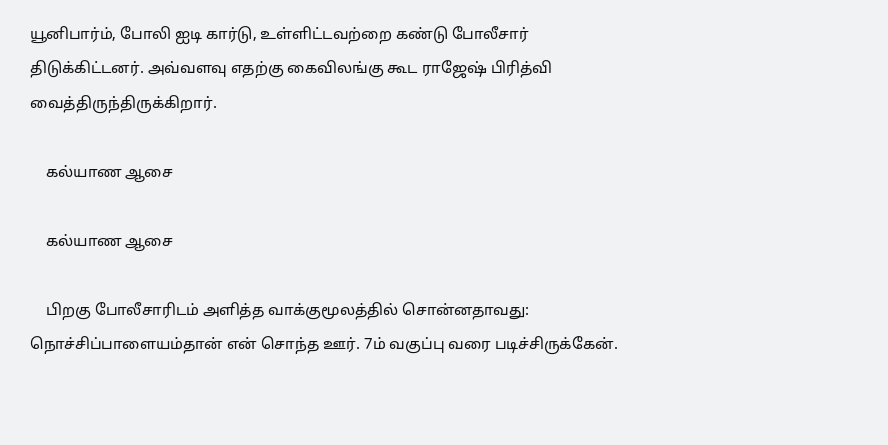யூனிபார்ம், போலி ஐடி கார்டு, உள்ளிட்டவற்றை கண்டு போலீசார் திடுக்கிட்டனர். அவ்வளவு எதற்கு கைவிலங்கு கூட ராஜேஷ் பிரித்வி வைத்திருந்திருக்கிறார்.

    கல்யாண ஆசை

    கல்யாண ஆசை

    பிறகு போலீசாரிடம் அளித்த வாக்குமூலத்தில் சொன்னதாவது: நொச்சிப்பாளையம்தான் என் சொந்த ஊர். 7ம் வகுப்பு வரை படிச்சிருக்கேன்.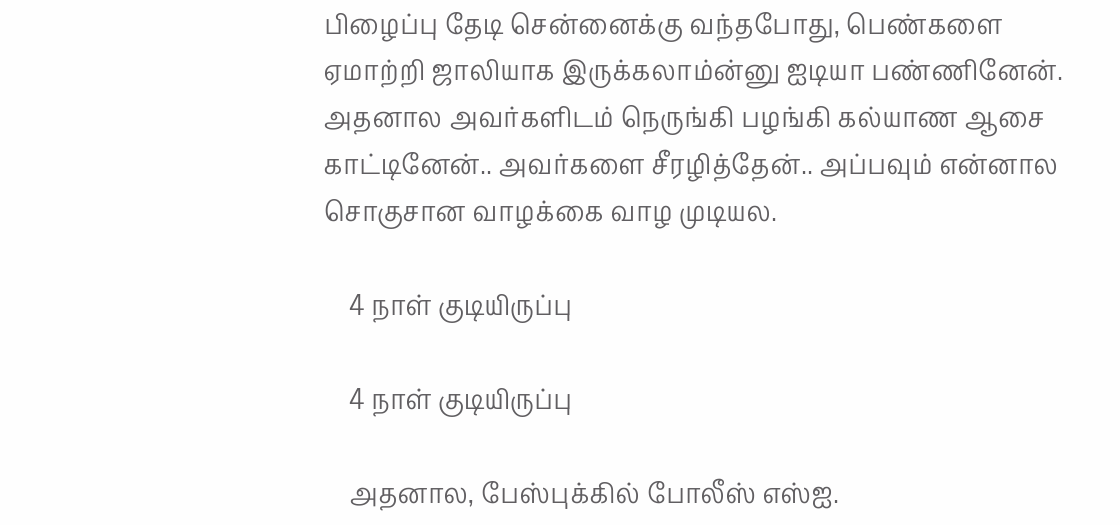பிழைப்பு தேடி சென்னைக்கு வந்தபோது, பெண்களை ஏமாற்றி ஜாலியாக இருக்கலாம்ன்னு ஐடியா பண்ணினேன். அதனால அவர்களிடம் நெருங்கி பழங்கி கல்யாண ஆசை காட்டினேன்.. அவர்களை சீரழித்தேன்.. அப்பவும் என்னால சொகுசான வாழக்கை வாழ முடியல.

    4 நாள் குடியிருப்பு

    4 நாள் குடியிருப்பு

    அதனால, பேஸ்புக்கில் போலீஸ் எஸ்ஐ.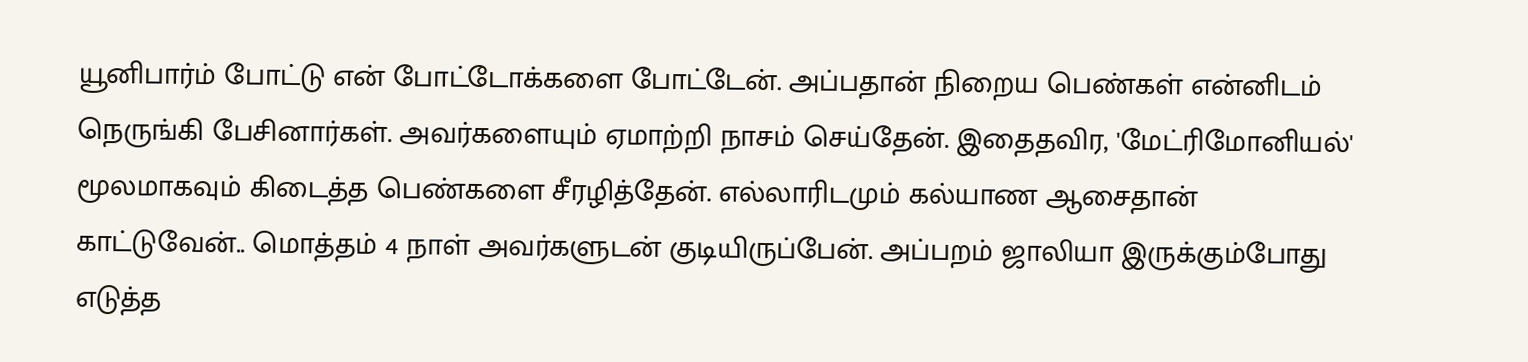யூனிபார்ம் போட்டு என் போட்டோக்களை போட்டேன். அப்பதான் நிறைய பெண்கள் என்னிடம் நெருங்கி பேசினார்கள். அவர்களையும் ஏமாற்றி நாசம் செய்தேன். இதைதவிர, 'மேட்ரிமோனியல்' மூலமாகவும் கிடைத்த பெண்களை சீரழித்தேன். எல்லாரிடமும் கல்யாண ஆசைதான் காட்டுவேன்.. மொத்தம் 4 நாள் அவர்களுடன் குடியிருப்பேன். அப்பறம் ஜாலியா இருக்கும்போது எடுத்த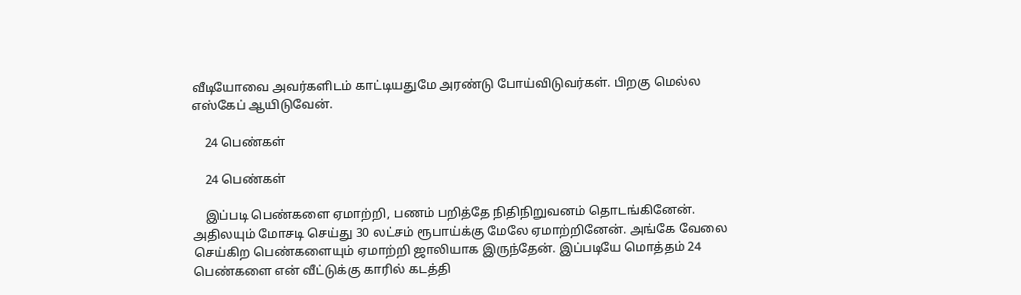வீடியோவை அவர்களிடம் காட்டியதுமே அரண்டு போய்விடுவர்கள். பிறகு மெல்ல எஸ்கேப் ஆயிடுவேன்.

    24 பெண்கள்

    24 பெண்கள்

    இப்படி பெண்களை ஏமாற்றி, பணம் பறித்தே நிதிநிறுவனம் தொடங்கினேன். அதிலயும் மோசடி செய்து 30 லட்சம் ரூபாய்க்கு மேலே ஏமாற்றினேன். அங்கே வேலை செய்கிற பெண்களையும் ஏமாற்றி ஜாலியாக இருந்தேன். இப்படியே மொத்தம் 24 பெண்களை என் வீட்டுக்கு காரில் கடத்தி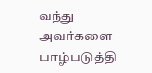வந்து அவர்களை பாழ்படுத்தி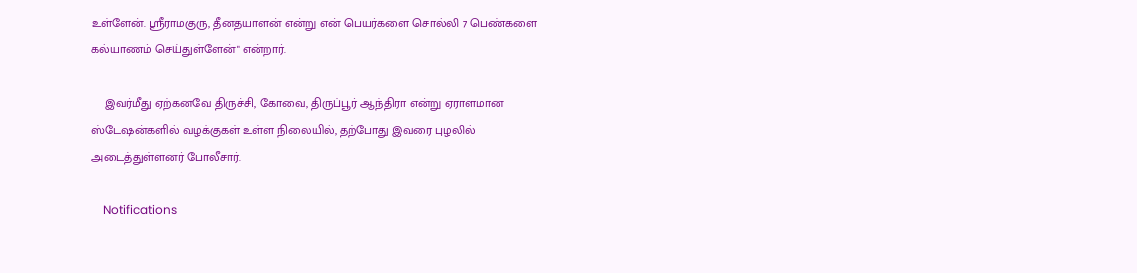உள்ளேன். ஸ்ரீராமகுரு, தீனதயாளன் என்று என் பெயர்களை சொல்லி 7 பெண்களை கல்யாணம் செய்துள்ளேன்" என்றார்.

    இவர்மீது ஏற்கனவே திருச்சி, கோவை, திருப்பூர் ஆந்திரா என்று ஏராளமான ஸ்டேஷன்களில் வழக்குகள் உள்ள நிலையில், தற்போது இவரை புழலில் அடைத்துள்ளனர் போலீசார்.

    Notifications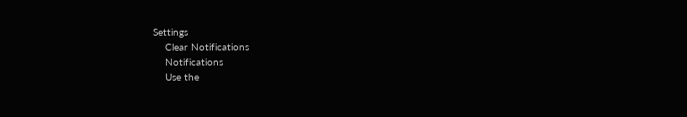Settings
    Clear Notifications
    Notifications
    Use the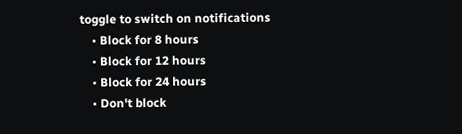toggle to switch on notifications
    • Block for 8 hours
    • Block for 12 hours
    • Block for 24 hours
    • Don't block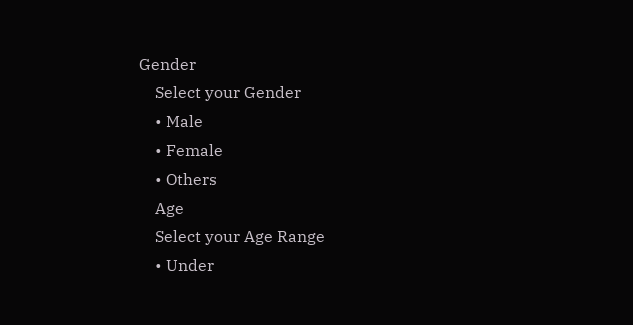Gender
    Select your Gender
    • Male
    • Female
    • Others
    Age
    Select your Age Range
    • Under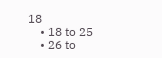18
    • 18 to 25
    • 26 to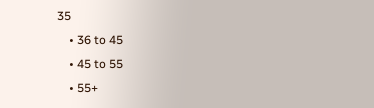35
    • 36 to 45
    • 45 to 55
    • 55+